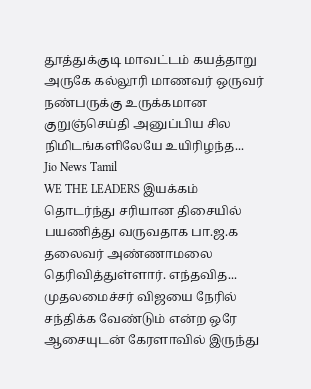தூத்துக்குடி மாவட்டம் கயத்தாறு அருகே கல்லூரி மாணவர் ஒருவர் நண்பருக்கு உருக்கமான குறுஞ்செய்தி அனுப்பிய சில நிமிடங்களிலேயே உயிரிழந்த...
Jio News Tamil
WE THE LEADERS இயக்கம் தொடர்ந்து சரியான திசையில் பயணித்து வருவதாக பா.ஜ.க தலைவர் அண்ணாமலை தெரிவித்துள்ளார். எந்தவித...
முதலமைச்சர் விஜயை நேரில் சந்திக்க வேண்டும் என்ற ஒரே ஆசையுடன் கேரளாவில் இருந்து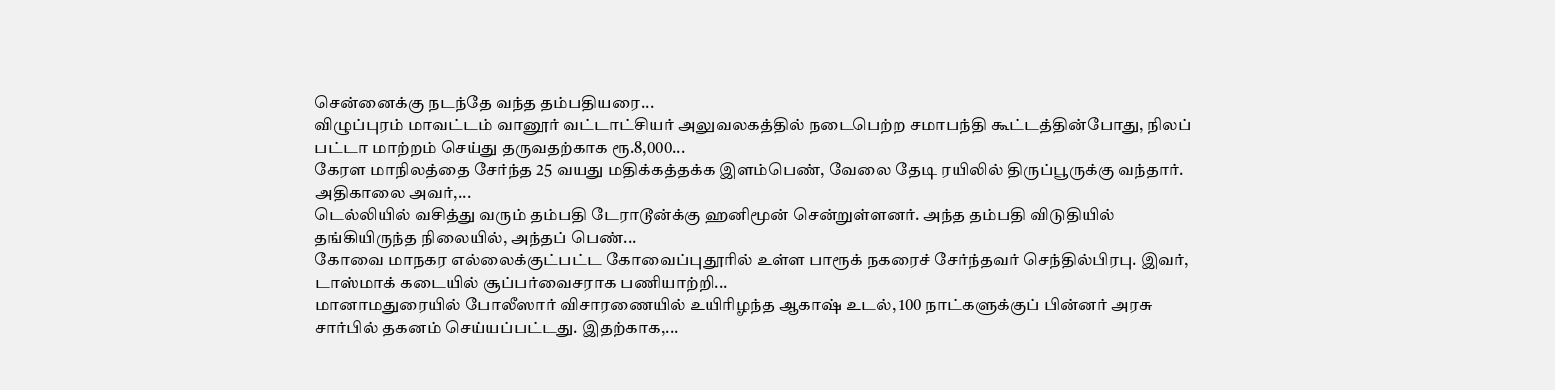சென்னைக்கு நடந்தே வந்த தம்பதியரை...
விழுப்புரம் மாவட்டம் வானூர் வட்டாட்சியர் அலுவலகத்தில் நடைபெற்ற சமாபந்தி கூட்டத்தின்போது, நிலப் பட்டா மாற்றம் செய்து தருவதற்காக ரூ.8,000...
கேரள மாநிலத்தை சேர்ந்த 25 வயது மதிக்கத்தக்க இளம்பெண், வேலை தேடி ரயிலில் திருப்பூருக்கு வந்தார். அதிகாலை அவர்,...
டெல்லியில் வசித்து வரும் தம்பதி டேராடூன்க்கு ஹனிமூன் சென்றுள்ளனர். அந்த தம்பதி விடுதியில் தங்கியிருந்த நிலையில், அந்தப் பெண்...
கோவை மாநகர எல்லைக்குட்பட்ட கோவைப்புதூரில் உள்ள பாரூக் நகரைச் சேர்ந்தவர் செந்தில்பிரபு. இவர், டாஸ்மாக் கடையில் சூப்பர்வைசராக பணியாற்றி...
மானாமதுரையில் போலீஸார் விசாரணையில் உயிரிழந்த ஆகாஷ் உடல், 100 நாட்களுக்குப் பின்னர் அரசு சார்பில் தகனம் செய்யப்பட்டது. இதற்காக,...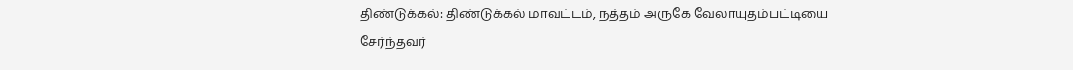திண்டுக்கல்: திண்டுக்கல் மாவட்டம், நத்தம் அருகே வேலாயுதம்பட்டியை சேர்ந்தவர்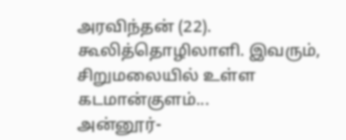அரவிந்தன் (22). கூலித்தொழிலாளி. இவரும், சிறுமலையில் உள்ள கடமான்குளம்...
அன்னூர்-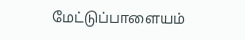மேட்டுப்பாளையம்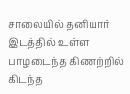சாலையில் தனியார் இடத்தில் உள்ள பாழடைந்த கிணற்றில் கிடந்த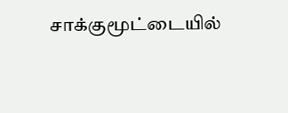சாக்குமூட்டையில்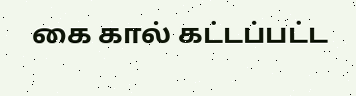கை கால் கட்டப்பட்ட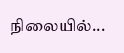நிலையில்...